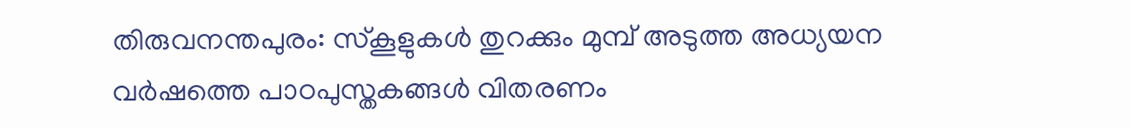തിരുവനന്തപുരം: സ്കൂളുകൾ തുറക്കും മുമ്പ് അടുത്ത അധ്യയന വർഷത്തെ പാഠപുസ്തകങ്ങൾ വിതരണം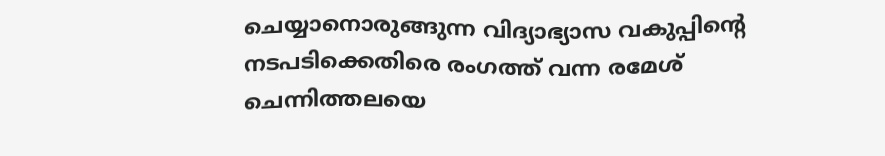ചെയ്യാനൊരുങ്ങുന്ന വിദ്യാഭ്യാസ വകുപ്പിന്റെ നടപടിക്കെതിരെ രംഗത്ത് വന്ന രമേശ് ചെന്നിത്തലയെ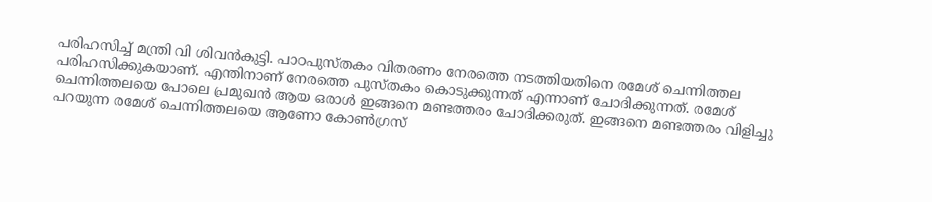പരിഹസിച്ച് മന്ത്രി വി ശിവൻകുട്ടി. പാഠപുസ്തകം വിതരണം നേരത്തെ നടത്തിയതിനെ രമേശ് ചെന്നിത്തല പരിഹസിക്കുകയാണ്. എന്തിനാണ് നേരത്തെ പുസ്തകം കൊടുക്കുന്നത് എന്നാണ് ചോദിക്കുന്നത്. രമേശ് ചെന്നിത്തലയെ പോലെ പ്രമുഖൻ ആയ ഒരാൾ ഇങ്ങനെ മണ്ടത്തരം ചോദിക്കരുത്. ഇങ്ങനെ മണ്ടത്തരം വിളിച്ചു പറയുന്ന രമേശ് ചെന്നിത്തലയെ ആണോ കോൺഗ്രസ്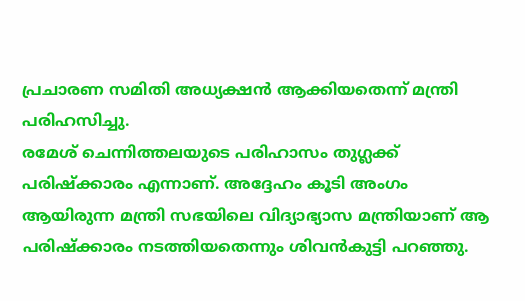പ്രചാരണ സമിതി അധ്യക്ഷൻ ആക്കിയതെന്ന് മന്ത്രി പരിഹസിച്ചു.
രമേശ് ചെന്നിത്തലയുടെ പരിഹാസം തുഗ്ലക്ക് പരിഷ്ക്കാരം എന്നാണ്. അദ്ദേഹം കൂടി അംഗം ആയിരുന്ന മന്ത്രി സഭയിലെ വിദ്യാഭ്യാസ മന്ത്രിയാണ് ആ പരിഷ്ക്കാരം നടത്തിയതെന്നും ശിവൻകുട്ടി പറഞ്ഞു.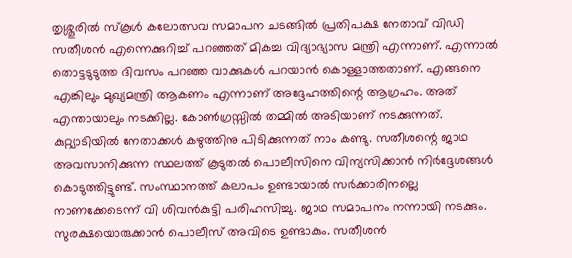തൃശ്ശൂരിൽ സ്കൂൾ കലോത്സവ സമാപന ചടങ്ങിൽ പ്രതിപക്ഷ നേതാവ് വിഡി സതീശൻ എന്നെക്കുറിച്ച് പറഞ്ഞത് മികച്ച വിദ്യാഭ്യാസ മന്ത്രി എന്നാണ്. എന്നാൽ തൊട്ടടുടുത്ത ദിവസം പറഞ്ഞ വാക്കുകൾ പറയാൻ കൊള്ളാത്തതാണ്. എങ്ങനെ എങ്കിലും മുഖ്യമന്ത്രി ആകണം എന്നാണ് അദ്ദേഹത്തിന്റെ ആഗ്രഹം. അത് എന്തായാലും നടക്കില്ല. കോൺഗ്രസ്സിൽ തമ്മിൽ അടിയാണ് നടക്കുന്നത്. കുറ്റ്യാടിയിൽ നേതാക്കൾ കഴുത്തിനു പിടിക്കുന്നത് നാം കണ്ടു. സതീശന്റെ ജാഥ അവസാനിക്കുന്ന സ്ഥലത്ത് കൂടുതൽ പൊലീസിനെ വിന്യസിക്കാൻ നിർദ്ദേശങ്ങൾ കൊടുത്തിട്ടുണ്ട്. സംസ്ഥാനത്ത് കലാപം ഉണ്ടായാൽ സർക്കാരിനല്ലെ നാണക്കേടെന്ന് വി ശിവൻകുട്ടി പരിഹസിച്ചു. ജാഥ സമാപനം നന്നായി നടക്കും. സുരക്ഷയൊരുക്കാൻ പൊലീസ് അവിടെ ഉണ്ടാകും. സതീശൻ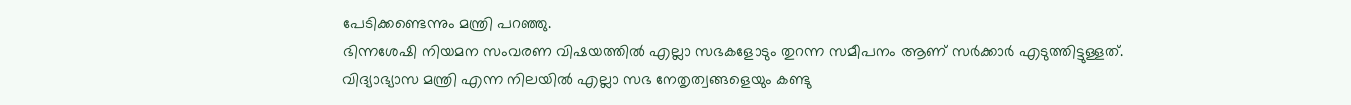പേടിക്കണ്ടെന്നും മന്ത്രി പറഞ്ഞു.
ഭിന്നശേഷി നിയമന സംവരണ വിഷയത്തിൽ എല്ലാ സഭകളോടും തുറന്ന സമീപനം ആണ് സർക്കാർ എടുത്തിട്ടുള്ളത്. വിദ്യാഭ്യാസ മന്ത്രി എന്ന നിലയിൽ എല്ലാ സഭ നേതൃത്വങ്ങളെയും കണ്ടു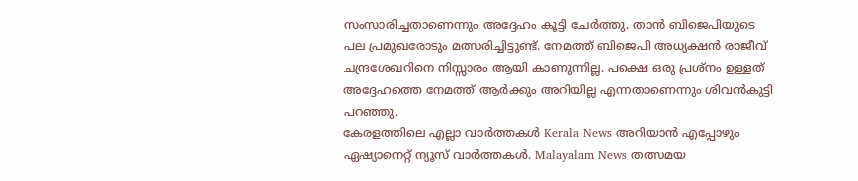സംസാരിച്ചതാണെന്നും അദ്ദേഹം കൂട്ടി ചേർത്തു. താൻ ബിജെപിയുടെ പല പ്രമുഖരോടും മത്സരിച്ചിട്ടുണ്ട്. നേമത്ത് ബിജെപി അധ്യക്ഷൻ രാജീവ് ചന്ദ്രശേഖറിനെ നിസ്സാരം ആയി കാണുന്നില്ല. പക്ഷെ ഒരു പ്രശ്നം ഉള്ളത് അദ്ദേഹത്തെ നേമത്ത് ആർക്കും അറിയില്ല എന്നതാണെന്നും ശിവൻകുട്ടി പറഞ്ഞു.
കേരളത്തിലെ എല്ലാ വാർത്തകൾ Kerala News അറിയാൻ എപ്പോഴും ഏഷ്യാനെറ്റ് ന്യൂസ് വാർത്തകൾ. Malayalam News തത്സമയ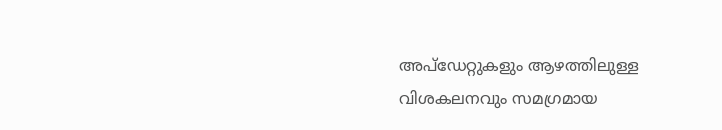അപ്ഡേറ്റുകളും ആഴത്തിലുള്ള വിശകലനവും സമഗ്രമായ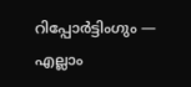റിപ്പോർട്ടിംഗും — എല്ലാം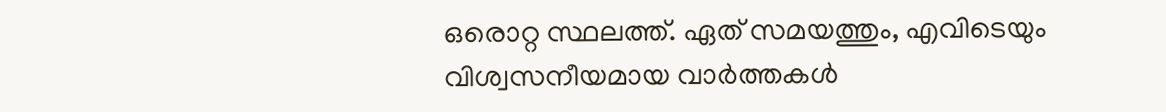ഒരൊറ്റ സ്ഥലത്ത്. ഏത് സമയത്തും, എവിടെയും വിശ്വസനീയമായ വാർത്തകൾ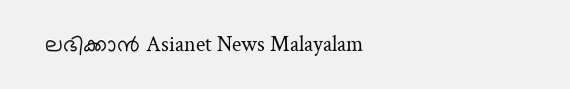ലഭിക്കാൻ Asianet News Malayalam